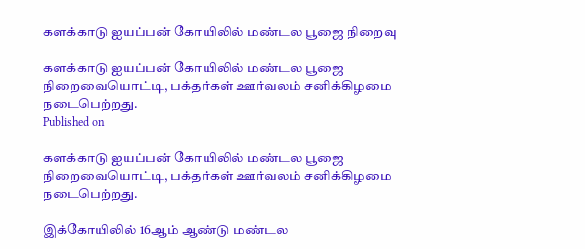களக்காடு ஐயப்பன் கோயிலில் மண்டல பூஜை நிறைவு

களக்காடு ஐயப்பன் கோயிலில் மண்டல பூஜை நிறைவையொட்டி, பக்தர்கள் ஊர்வலம் சனிக்கிழமை நடைபெற்றது.
Published on

களக்காடு ஐயப்பன் கோயிலில் மண்டல பூஜை நிறைவையொட்டி, பக்தர்கள் ஊர்வலம் சனிக்கிழமை நடைபெற்றது.

இக்கோயிலில் 16ஆம் ஆண்டு மண்டல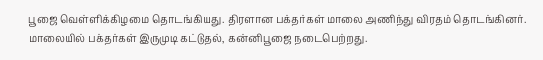பூஜை வெள்ளிக்கிழமை தொடங்கியது. திரளான பக்தர்கள் மாலை அணிந்து விரதம் தொடங்கினர். மாலையில் பக்தர்கள் இருமுடி கட்டுதல், கன்னிபூஜை நடைபெற்றது.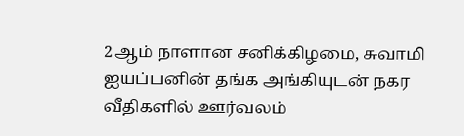2ஆம் நாளான சனிக்கிழமை, சுவாமி ஐயப்பனின் தங்க அங்கியுடன் நகர வீதிகளில் ஊர்வலம்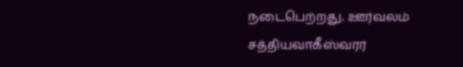நடைபெற்றது. ஊர்வலம் சத்தியவாகீஸ்வரர்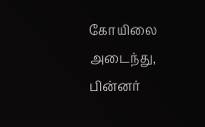கோயிலை அடைந்து, பின்னர்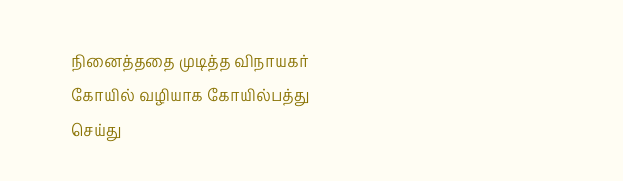நினைத்ததை முடித்த விநாயகர் கோயில் வழியாக கோயில்பத்து செய்து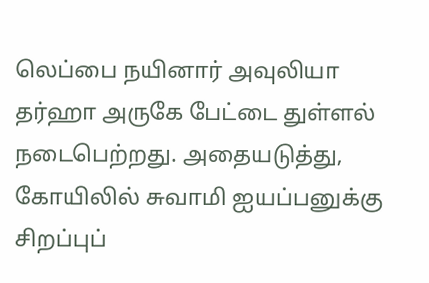லெப்பை நயினார் அவுலியா தர்ஹா அருகே பேட்டை துள்ளல் நடைபெற்றது. அதையடுத்து, கோயிலில் சுவாமி ஐயப்பனுக்கு சிறப்புப்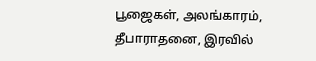பூஜைகள், அலங்காரம், தீபாராதனை, இரவில்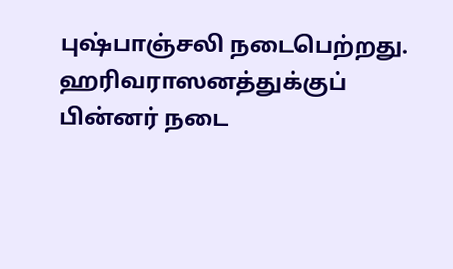புஷ்பாஞ்சலி நடைபெற்றது. ஹரிவராஸனத்துக்குப் பின்னர் நடை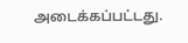அடைக்கப்பட்டது.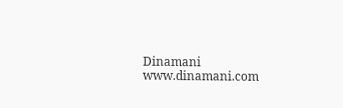Dinamani
www.dinamani.com